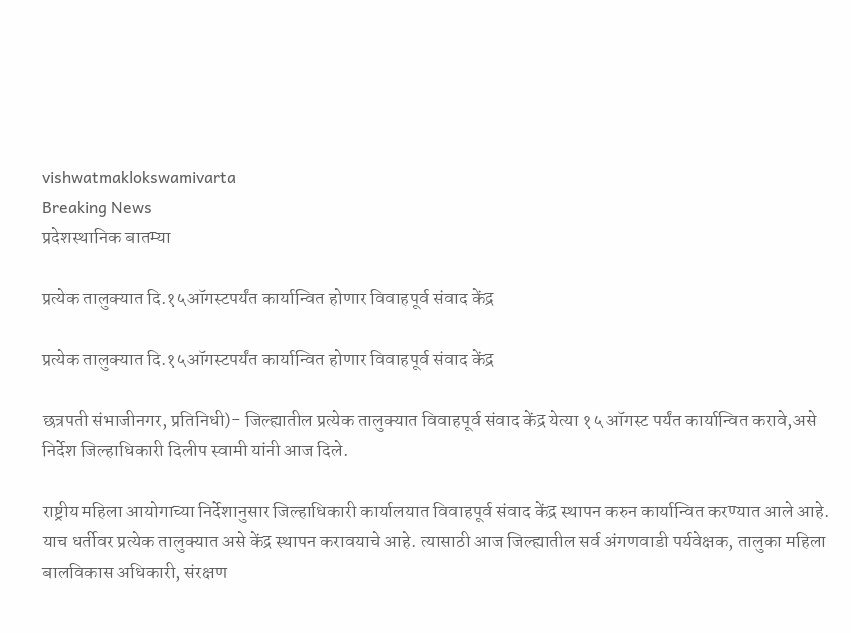vishwatmaklokswamivarta
Breaking News
प्रदेशस्थानिक बातम्या

प्रत्येक तालुक्यात दि.१५ऑगस्टपर्यंत कार्यान्वित होणार विवाहपूर्व संवाद केंद्र

प्रत्येक तालुक्यात दि.१५ऑगस्टपर्यंत कार्यान्वित होणार विवाहपूर्व संवाद केंद्र

छत्रपती संभाजीनगर, प्रतिनिधी)- जिल्ह्यातील प्रत्येक तालुक्यात विवाहपूर्व संवाद केंद्र येत्या १५ ऑगस्ट पर्यंत कार्यान्वित करावे,असे निर्देश जिल्हाधिकारी दिलीप स्वामी यांनी आज दिले.

राष्ट्रीय महिला आयोगाच्या निर्देशानुसार जिल्हाधिकारी कार्यालयात विवाहपूर्व संवाद केंद्र स्थापन करुन कार्यान्वित करण्यात आले आहे. याच धर्तीवर प्रत्येक तालुक्यात असे केंद्र स्थापन करावयाचे आहे. त्यासाठी आज जिल्ह्यातील सर्व अंगणवाडी पर्यवेक्षक, तालुका महिला बालविकास अधिकारी, संरक्षण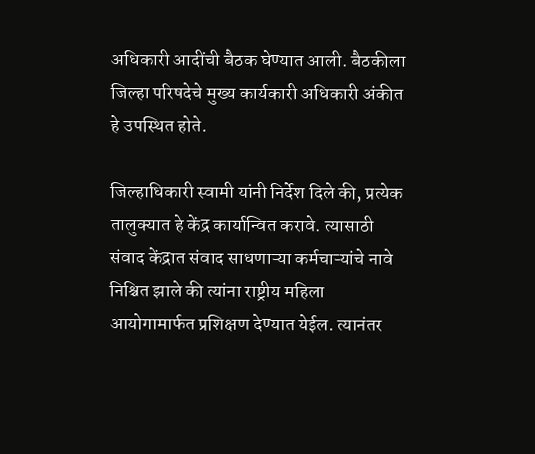अधिकारी आदींची बैठक घेण्यात आली. बैठकीला जिल्हा परिषदेचे मुख्य कार्यकारी अधिकारी अंकीत हे उपस्थित होते.

जिल्हाधिकारी स्वामी यांनी निर्देश दिले की, प्रत्येक तालुक्यात हे केंद्र कार्यान्वित करावे. त्यासाठी संवाद केंद्रात संवाद साधणाऱ्या कर्मचाऱ्यांचे नावे निश्चित झाले की त्यांना राष्ट्रीय महिला आयोगामार्फत प्रशिक्षण देण्यात येईल. त्यानंतर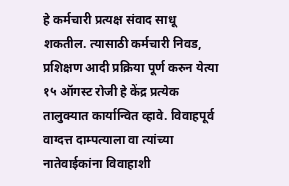हे कर्मचारी प्रत्यक्ष संवाद साधू शकतील. त्यासाठी कर्मचारी निवड, प्रशिक्षण आदी प्रक्रिया पूर्ण करुन येत्या १५ ऑगस्ट रोजी हे केंद्र प्रत्येक तालुक्यात कार्यान्वित व्हावे. विवाहपूर्व वाग्दत्त दाम्पत्याला वा त्यांच्या नातेवाईकांना विवाहाशी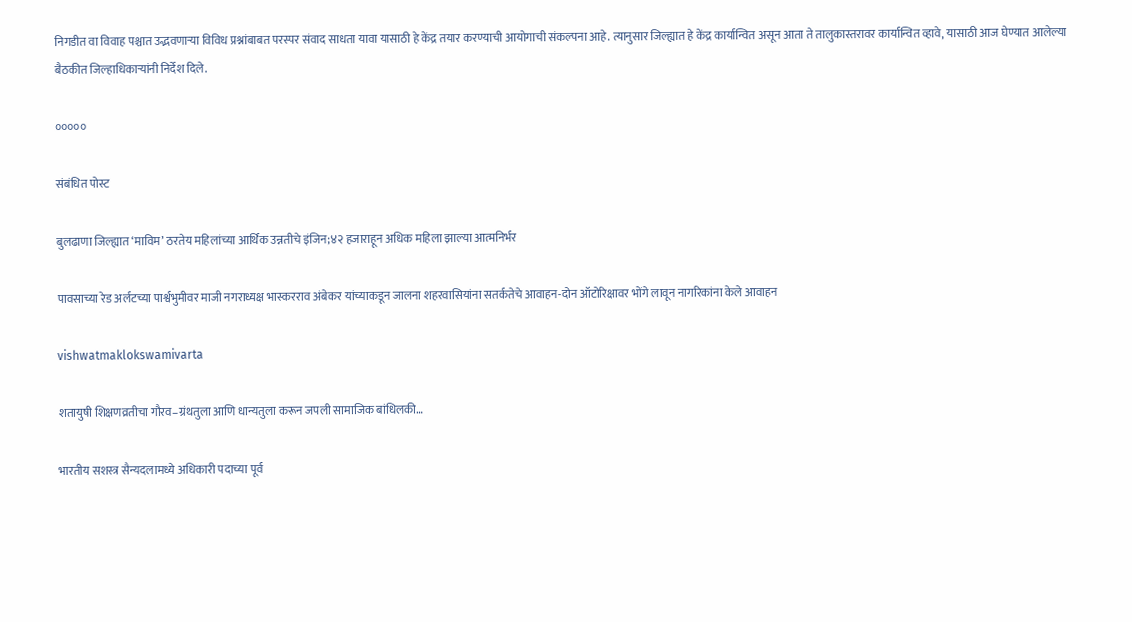निगडीत वा विवाह पश्चात उद्भवणाऱ्या विविध प्रश्नांबाबत परस्पर संवाद साधता यावा यासाठी हे केंद्र तयार करण्याची आयोगाची संकल्पना आहे. त्यानुसार जिल्ह्यात हे केंद्र कार्यान्वित असून आता ते तालुकास्तरावर कार्यान्वित व्हावे, यासाठी आज घेण्यात आलेल्या बैठकीत जिल्हाधिकाऱ्यांनी निर्देश दिले.

०००००

संबंधित पोस्ट

बुलढाणा जिल्ह्यात ‘माविम’ ठरतेय महिलांच्या आर्थिक उन्नतीचे इंजिन;४२ हजाराहून अधिक महिला झाल्या आत्मनिर्भर

पावसाच्या रेड अर्लटच्या पार्श्वभुमीवर माजी नगराध्यक्ष भास्करराव अंबेकर यांच्याकडून जालना शहरवासियांना सतर्कतेचे आवाहन-दोन ऑटोरिक्षावर भोंगे लावून नागरिकांना केले आवाहन

vishwatmaklokswamivarta

शतायुषी शिक्षणव्रतीचा गौरव–ग्रंथतुला आणि धान्यतुला करून जपली सामाजिक बांधिलकी…

भारतीय सशस्त्र सैन्यदलामध्ये अधिकारी पदाच्या पूर्व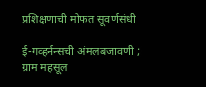प्रशिक्षणाची मोफत सूवर्णसंधी

ई-गव्हर्नन्सची अंमलबजावणी ; ग्राम महसूल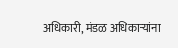अधिकारी, मंडळ अधिकाऱ्यांना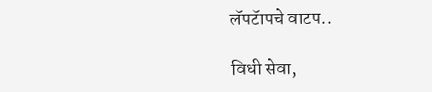लॅपटॅापचे वाटप..

विधी सेवा,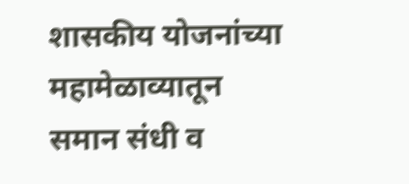शासकीय योजनांच्या महामेळाव्यातून  समान संधी व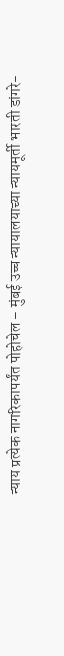न्याय प्रत्येक नागरिकापर्यंत पोहोचेल – मुंबई उच्च न्यायालयाच्या न्यायमूर्ती भारती डांगरे-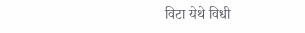विटा येथे विधी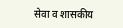सेवा व शासकीय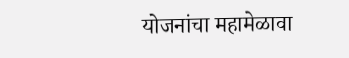योजनांचा महामेळावा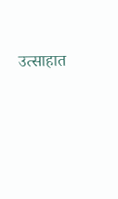उत्साहात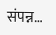संपन्न…